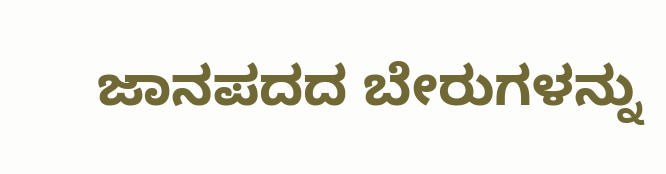ಜಾನಪದದ ಬೇರುಗಳನ್ನು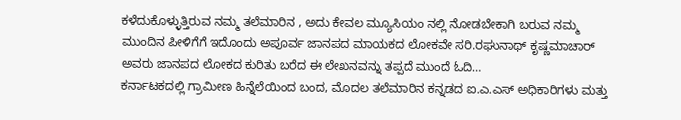ಕಳೆದುಕೊಳ್ಳುತ್ತಿರುವ ನಮ್ಮ ತಲೆಮಾರಿನ , ಅದು ಕೇವಲ ಮ್ಯೂಸಿಯಂ ನಲ್ಲಿ ನೋಡಬೇಕಾಗಿ ಬರುವ ನಮ್ಮ ಮುಂದಿನ ಪೀಳಿಗೆಗೆ ಇದೊಂದು ಅಪೂರ್ವ ಜಾನಪದ ಮಾಯಕದ ಲೋಕವೇ ಸರಿ.ರಘುನಾಥ್ ಕೃಷ್ಣಮಾಚಾರ್ ಅವರು ಜಾನಪದ ಲೋಕದ ಕುರಿತು ಬರೆದ ಈ ಲೇಖನವನ್ನು ತಪ್ಪದೆ ಮುಂದೆ ಓದಿ…
ಕರ್ನಾಟಕದಲ್ಲಿ ಗ್ರಾಮೀಣ ಹಿನ್ನೆಲೆಯಿಂದ ಬಂದ, ಮೊದಲ ತಲೆಮಾರಿನ ಕನ್ನಡದ ಐ.ಎ.ಎಸ್ ಅಧಿಕಾರಿಗಳು ಮತ್ತು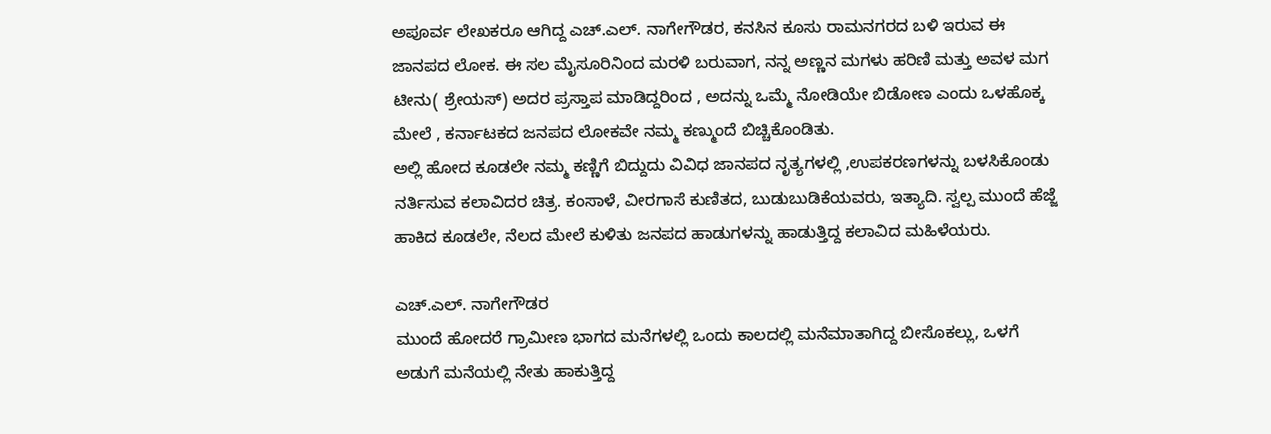ಅಪೂರ್ವ ಲೇಖಕರೂ ಆಗಿದ್ದ ಎಚ್.ಎಲ್. ನಾಗೇಗೌಡರ, ಕನಸಿನ ಕೂಸು ರಾಮನಗರದ ಬಳಿ ಇರುವ ಈ ಜಾನಪದ ಲೋಕ. ಈ ಸಲ ಮೈಸೂರಿನಿಂದ ಮರಳಿ ಬರುವಾಗ, ನನ್ನ ಅಣ್ಣನ ಮಗಳು ಹರಿಣಿ ಮತ್ತು ಅವಳ ಮಗ ಟೀನು( ಶ್ರೇಯಸ್) ಅದರ ಪ್ರಸ್ತಾಪ ಮಾಡಿದ್ದರಿಂದ , ಅದನ್ನು ಒಮ್ಮೆ ನೋಡಿಯೇ ಬಿಡೋಣ ಎಂದು ಒಳಹೊಕ್ಕ ಮೇಲೆ , ಕರ್ನಾಟಕದ ಜನಪದ ಲೋಕವೇ ನಮ್ಮ ಕಣ್ಮುಂದೆ ಬಿಚ್ಚಿಕೊಂಡಿತು.
ಅಲ್ಲಿ ಹೋದ ಕೂಡಲೇ ನಮ್ಮ ಕಣ್ಣಿಗೆ ಬಿದ್ದುದು ವಿವಿಧ ಜಾನಪದ ನೃತ್ಯಗಳಲ್ಲಿ ,ಉಪಕರಣಗಳನ್ನು ಬಳಸಿಕೊಂಡು ನರ್ತಿಸುವ ಕಲಾವಿದರ ಚಿತ್ರ. ಕಂಸಾಳೆ, ವೀರಗಾಸೆ ಕುಣಿತದ, ಬುಡುಬುಡಿಕೆಯವರು, ಇತ್ಯಾದಿ. ಸ್ವಲ್ಪ ಮುಂದೆ ಹೆಜ್ಜೆ ಹಾಕಿದ ಕೂಡಲೇ, ನೆಲದ ಮೇಲೆ ಕುಳಿತು ಜನಪದ ಹಾಡುಗಳನ್ನು ಹಾಡುತ್ತಿದ್ದ ಕಲಾವಿದ ಮಹಿಳೆಯರು.

ಎಚ್.ಎಲ್. ನಾಗೇಗೌಡರ
ಮುಂದೆ ಹೋದರೆ ಗ್ರಾಮೀಣ ಭಾಗದ ಮನೆಗಳಲ್ಲಿ ಒಂದು ಕಾಲದಲ್ಲಿ ಮನೆಮಾತಾಗಿದ್ದ ಬೀಸೊಕಲ್ಲು, ಒಳಗೆ ಅಡುಗೆ ಮನೆಯಲ್ಲಿ ನೇತು ಹಾಕುತ್ತಿದ್ದ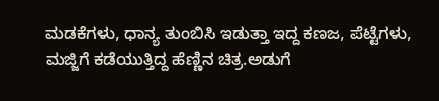ಮಡಕೆಗಳು, ಧಾನ್ಯ ತುಂಬಿಸಿ ಇಡುತ್ತಾ ಇದ್ದ ಕಣಜ, ಪೆಟ್ಟೆಗಳು, ಮಜ್ಜಿಗೆ ಕಡೆಯುತ್ತಿದ್ದ ಹೆಣ್ಣಿನ ಚಿತ್ರ.ಅಡುಗೆ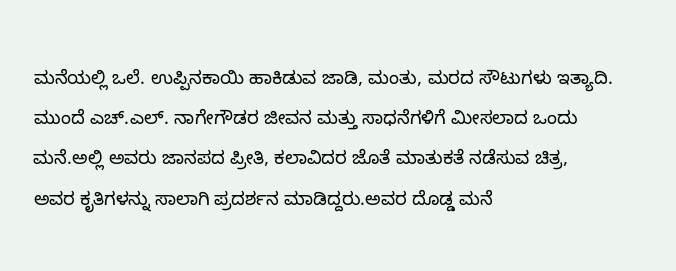ಮನೆಯಲ್ಲಿ ಒಲೆ. ಉಪ್ಪಿನಕಾಯಿ ಹಾಕಿಡುವ ಜಾಡಿ, ಮಂತು, ಮರದ ಸೌಟುಗಳು ಇತ್ಯಾದಿ.
ಮುಂದೆ ಎಚ್.ಎಲ್. ನಾಗೇಗೌಡರ ಜೀವನ ಮತ್ತು ಸಾಧನೆಗಳಿಗೆ ಮೀಸಲಾದ ಒಂದು ಮನೆ.ಅಲ್ಲಿ ಅವರು ಜಾನಪದ ಪ್ರೀತಿ, ಕಲಾವಿದರ ಜೊತೆ ಮಾತುಕತೆ ನಡೆಸುವ ಚಿತ್ರ, ಅವರ ಕೃತಿಗಳನ್ನು ಸಾಲಾಗಿ ಪ್ರದರ್ಶನ ಮಾಡಿದ್ದರು.ಅವರ ದೊಡ್ಡ ಮನೆ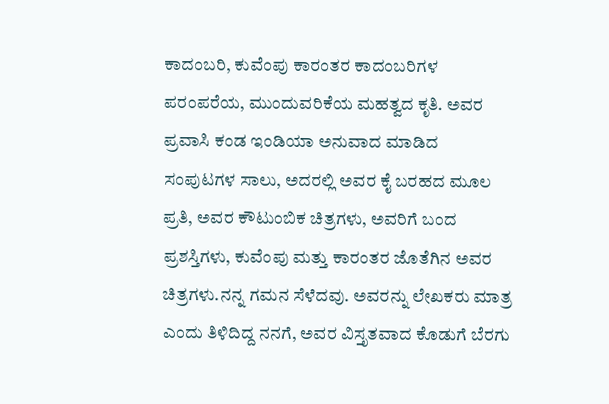ಕಾದಂಬರಿ, ಕುವೆಂಪು ಕಾರಂತರ ಕಾದಂಬರಿಗಳ ಪರಂಪರೆಯ, ಮುಂದುವರಿಕೆಯ ಮಹತ್ವದ ಕೃತಿ. ಅವರ ಪ್ರವಾಸಿ ಕಂಡ ಇಂಡಿಯಾ ಅನುವಾದ ಮಾಡಿದ ಸಂಪುಟಗಳ ಸಾಲು, ಅದರಲ್ಲಿ ಅವರ ಕೈ ಬರಹದ ಮೂಲ ಪ್ರತಿ, ಅವರ ಕೌಟುಂಬಿಕ ಚಿತ್ರಗಳು, ಅವರಿಗೆ ಬಂದ ಪ್ರಶಸ್ತಿಗಳು, ಕುವೆಂಪು ಮತ್ತು ಕಾರಂತರ ಜೊತೆಗಿನ ಅವರ ಚಿತ್ರಗಳು.ನನ್ನ ಗಮನ ಸೆಳೆದವು. ಅವರನ್ನು ಲೇಖಕರು ಮಾತ್ರ ಎಂದು ತಿಳಿದಿದ್ದ ನನಗೆ, ಅವರ ವಿಸ್ತೃತವಾದ ಕೊಡುಗೆ ಬೆರಗು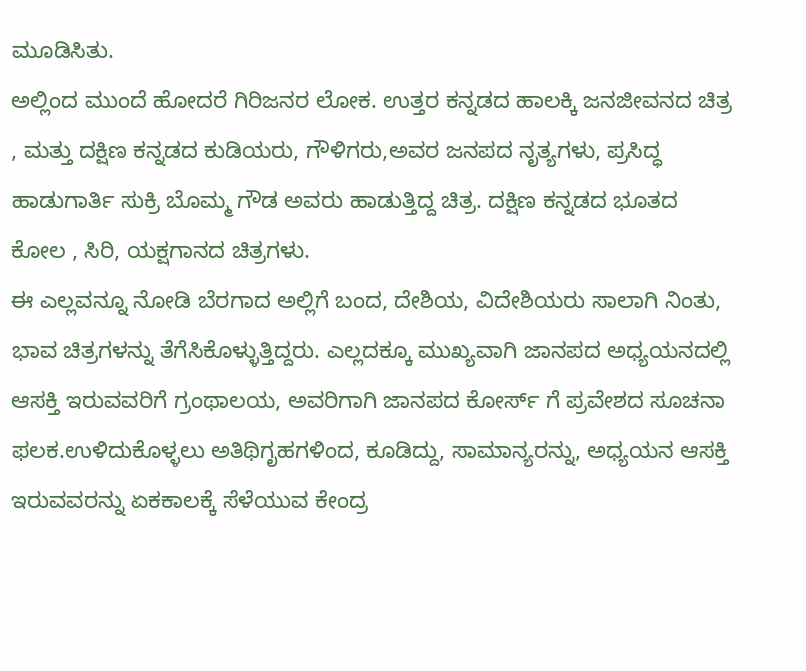ಮೂಡಿಸಿತು.
ಅಲ್ಲಿಂದ ಮುಂದೆ ಹೋದರೆ ಗಿರಿಜನರ ಲೋಕ. ಉತ್ತರ ಕನ್ನಡದ ಹಾಲಕ್ಕಿ ಜನಜೀವನದ ಚಿತ್ರ , ಮತ್ತು ದಕ್ಷಿಣ ಕನ್ನಡದ ಕುಡಿಯರು, ಗೌಳಿಗರು,ಅವರ ಜನಪದ ನೃತ್ಯಗಳು, ಪ್ರಸಿದ್ಧ ಹಾಡುಗಾರ್ತಿ ಸುಕ್ರಿ ಬೊಮ್ಮ ಗೌಡ ಅವರು ಹಾಡುತ್ತಿದ್ದ ಚಿತ್ರ. ದಕ್ಷಿಣ ಕನ್ನಡದ ಭೂತದ ಕೋಲ , ಸಿರಿ, ಯಕ್ಷಗಾನದ ಚಿತ್ರಗಳು.
ಈ ಎಲ್ಲವನ್ನೂ ನೋಡಿ ಬೆರಗಾದ ಅಲ್ಲಿಗೆ ಬಂದ, ದೇಶಿಯ, ವಿದೇಶಿಯರು ಸಾಲಾಗಿ ನಿಂತು, ಭಾವ ಚಿತ್ರಗಳನ್ನು ತೆಗೆಸಿಕೊಳ್ಳುತ್ತಿದ್ದರು. ಎಲ್ಲದಕ್ಕೂ ಮುಖ್ಯವಾಗಿ ಜಾನಪದ ಅಧ್ಯಯನದಲ್ಲಿ ಆಸಕ್ತಿ ಇರುವವರಿಗೆ ಗ್ರಂಥಾಲಯ, ಅವರಿಗಾಗಿ ಜಾನಪದ ಕೋರ್ಸ್ ಗೆ ಪ್ರವೇಶದ ಸೂಚನಾ ಫಲಕ.ಉಳಿದುಕೊಳ್ಳಲು ಅತಿಥಿಗೃಹಗಳಿಂದ, ಕೂಡಿದ್ದು, ಸಾಮಾನ್ಯರನ್ನು, ಅಧ್ಯಯನ ಆಸಕ್ತಿ ಇರುವವರನ್ನು ಏಕಕಾಲಕ್ಕೆ ಸೆಳೆಯುವ ಕೇಂದ್ರ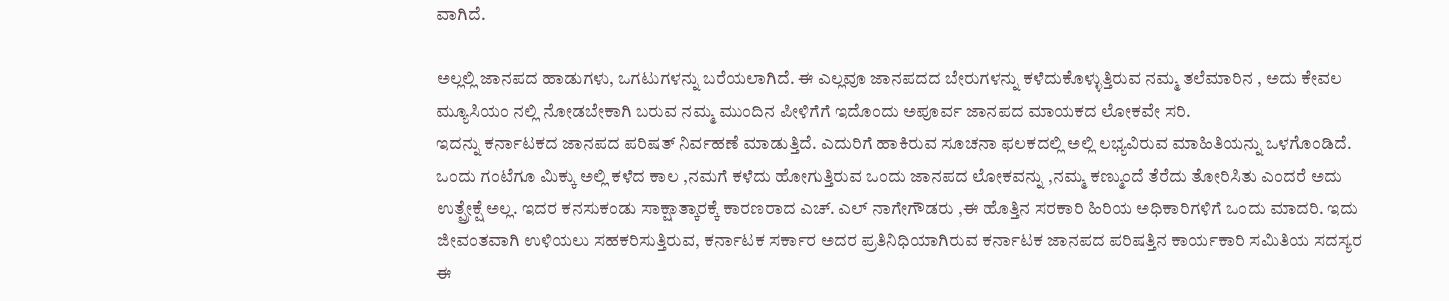ವಾಗಿದೆ.

ಅಲ್ಲಲ್ಲಿ ಜಾನಪದ ಹಾಡುಗಳು, ಒಗಟುಗಳನ್ನು ಬರೆಯಲಾಗಿದೆ. ಈ ಎಲ್ಲವೂ ಜಾನಪದದ ಬೇರುಗಳನ್ನು ಕಳೆದುಕೊಳ್ಳುತ್ತಿರುವ ನಮ್ಮ ತಲೆಮಾರಿನ , ಅದು ಕೇವಲ ಮ್ಯೂಸಿಯಂ ನಲ್ಲಿ ನೋಡಬೇಕಾಗಿ ಬರುವ ನಮ್ಮ ಮುಂದಿನ ಪೀಳಿಗೆಗೆ ಇದೊಂದು ಅಪೂರ್ವ ಜಾನಪದ ಮಾಯಕದ ಲೋಕವೇ ಸರಿ.
ಇದನ್ನು ಕರ್ನಾಟಕದ ಜಾನಪದ ಪರಿಷತ್ ನಿರ್ವಹಣೆ ಮಾಡುತ್ತಿದೆ. ಎದುರಿಗೆ ಹಾಕಿರುವ ಸೂಚನಾ ಫಲಕದಲ್ಲಿ ಅಲ್ಲಿ ಲಭ್ಯವಿರುವ ಮಾಹಿತಿಯನ್ನು ಒಳಗೊಂಡಿದೆ. ಒಂದು ಗಂಟೆಗೂ ಮಿಕ್ಕು ಅಲ್ಲಿ ಕಳೆದ ಕಾಲ ,ನಮಗೆ ಕಳೆದು ಹೋಗುತ್ತಿರುವ ಒಂದು ಜಾನಪದ ಲೋಕವನ್ನು ,ನಮ್ಮ ಕಣ್ಮುಂದೆ ತೆರೆದು ತೋರಿಸಿತು ಎಂದರೆ ಅದು ಉತ್ಪ್ರೇಕ್ಷೆ ಅಲ್ಲ. ಇದರ ಕನಸುಕಂಡು ಸಾಕ್ಷಾತ್ಕಾರಕ್ಕೆ ಕಾರಣರಾದ ಎಚ್. ಎಲ್ ನಾಗೇಗೌಡರು ,ಈ ಹೊತ್ತಿನ ಸರಕಾರಿ ಹಿರಿಯ ಅಧಿಕಾರಿಗಳಿಗೆ ಒಂದು ಮಾದರಿ. ಇದು ಜೀವಂತವಾಗಿ ಉಳಿಯಲು ಸಹಕರಿಸುತ್ತಿರುವ, ಕರ್ನಾಟಕ ಸರ್ಕಾರ ಅದರ ಪ್ರತಿನಿಧಿಯಾಗಿರುವ ಕರ್ನಾಟಕ ಜಾನಪದ ಪರಿಷತ್ತಿನ ಕಾರ್ಯಕಾರಿ ಸಮಿತಿಯ ಸದಸ್ಯರ ಈ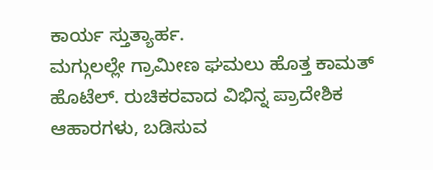ಕಾರ್ಯ ಸ್ತುತ್ಯಾರ್ಹ.
ಮಗ್ಗುಲಲ್ಲೇ ಗ್ರಾಮೀಣ ಘಮಲು ಹೊತ್ತ ಕಾಮತ್ ಹೊಟೆಲ್. ರುಚಿಕರವಾದ ವಿಭಿನ್ನ ಪ್ರಾದೇಶಿಕ ಆಹಾರಗಳು, ಬಡಿಸುವ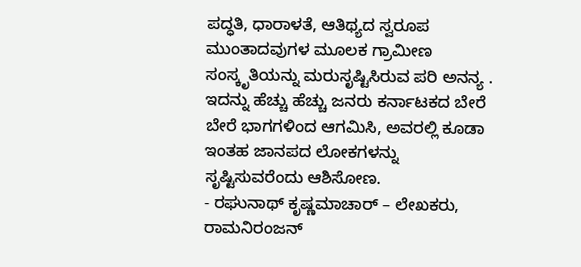ಪದ್ಧತಿ, ಧಾರಾಳತೆ, ಆತಿಥ್ಯದ ಸ್ವರೂಪ ಮುಂತಾದವುಗಳ ಮೂಲಕ ಗ್ರಾಮೀಣ ಸಂಸ್ಕೃತಿಯನ್ನು ಮರುಸೃಷ್ಟಿಸಿರುವ ಪರಿ ಅನನ್ಯ . ಇದನ್ನು ಹೆಚ್ಚು ಹೆಚ್ಚು ಜನರು ಕರ್ನಾಟಕದ ಬೇರೆ ಬೇರೆ ಭಾಗಗಳಿಂದ ಆಗಮಿಸಿ, ಅವರಲ್ಲಿ ಕೂಡಾ ಇಂತಹ ಜಾನಪದ ಲೋಕಗಳನ್ನು ಸೃಷ್ಟಿಸುವರೆಂದು ಆಶಿಸೋಣ.
- ರಘುನಾಥ್ ಕೃಷ್ಣಮಾಚಾರ್ – ಲೇಖಕರು, ರಾಮನಿರಂಜನ್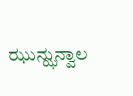ಝುನ್ಝುನ್ವಾಲ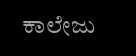ಕಾಲೇಜು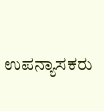ಉಪನ್ಯಾಸಕರು